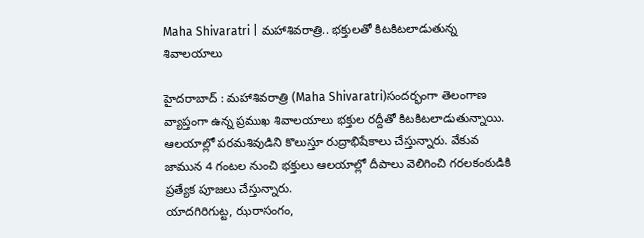Maha Shivaratri | మహాశివరాత్రి.. భక్తులతో కిటకిటలాడుతున్న శివాలయాలు

హైదరాబాద్ : మహాశివరాత్రి (Maha Shivaratri)సందర్భంగా తెలంగాణ వ్యాప్తంగా ఉన్న ప్రముఖ శివాలయాలు భక్తుల రద్దీతో కిటకిటలాడుతున్నాయి. ఆలయాల్లో పరమశివుడిని కొలుస్తూ రుద్రాభిషేకాలు చేస్తున్నారు. వేకువ జామున 4 గంటల నుంచి భక్తులు ఆలయాల్లో దీపాలు వెలిగించి గరలకంఠుడికి ప్రత్యేక పూజలు చేస్తున్నారు.
యాదగిరిగుట్ట, ఝరాసంగం,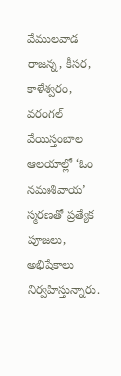వేములవాడ రాజన్న, కీసర, కాళేశ్వరం, వరంగల్ వేయిస్తంబాల ఆలయాల్లో ‘ఓం నమఃశివాయ’ స్మరణతో ప్రత్యేక పూజలు, అభిషేకాలు నిర్వహిస్తున్నారు.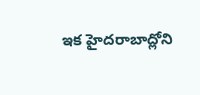ఇక హైదరాబాద్లోని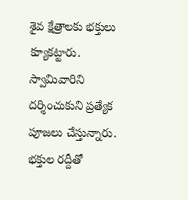శైవ క్షేత్రాలకు భక్తులు క్యూకట్టారు. స్వామివారిని దర్శించుకుని ప్రత్యేక పూజలు చేస్తున్నారు. భక్తుల రద్దీతో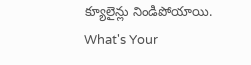క్యూలైన్లు నిండిపోయాయి.
What's Your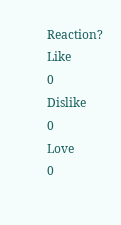Reaction?
Like
0
Dislike
0
Love
0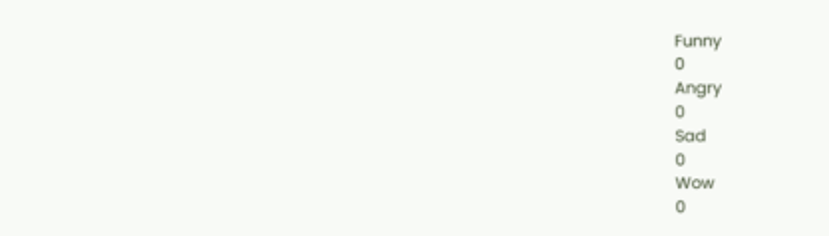Funny
0
Angry
0
Sad
0
Wow
0